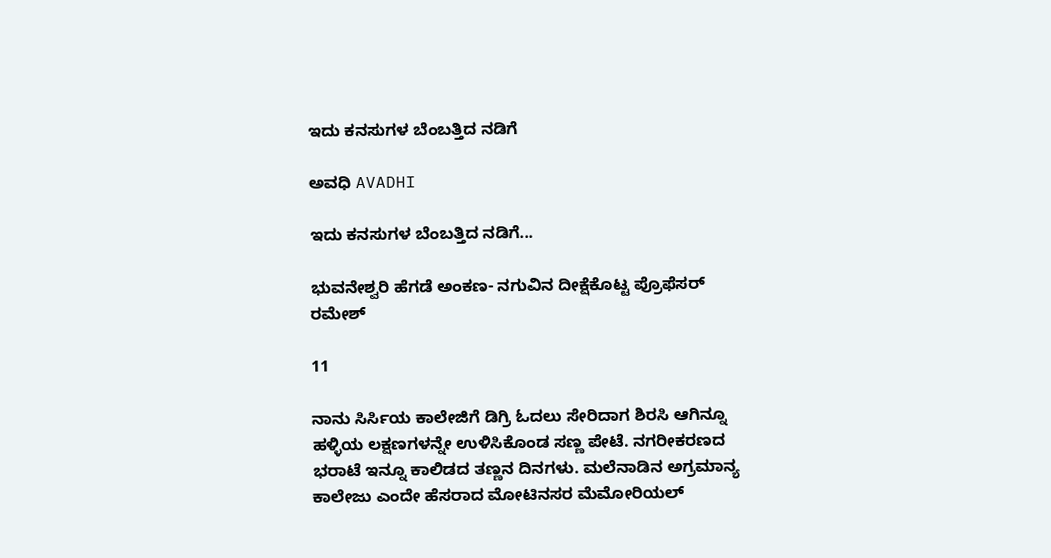ಇದು ಕನಸುಗಳ ಬೆಂಬತ್ತಿದ ನಡಿಗೆ‍

ಅವಧಿ AVADHI

ಇದು ಕನಸುಗಳ ಬೆಂಬತ್ತಿದ ನಡಿಗೆ...

ಭುವನೇಶ್ವರಿ ಹೆಗಡೆ ಅಂಕಣ- ನಗುವಿನ ದೀಕ್ಷೆಕೊಟ್ಟ ಪ್ರೊಫೆಸರ್ ರಮೇಶ್

11

ನಾನು ಸಿರ್ಸಿಯ ಕಾಲೇಜಿಗೆ ಡಿಗ್ರಿ ಓದಲು ಸೇರಿದಾಗ ಶಿರಸಿ ಆಗಿನ್ನೂ ಹಳ್ಳಿಯ ಲಕ್ಷಣಗಳನ್ನೇ ಉಳಿಸಿಕೊಂಡ ಸಣ್ಣ ಪೇಟೆ. ನಗರೀಕರಣದ ಭರಾಟೆ ಇನ್ನೂ ಕಾಲಿಡದ ತಣ್ಣನ ದಿನಗಳು. ಮಲೆನಾಡಿನ ಅಗ್ರಮಾನ್ಯ ಕಾಲೇಜು ಎಂದೇ ಹೆಸರಾದ ಮೋಟಿನಸರ ಮೆಮೋರಿಯಲ್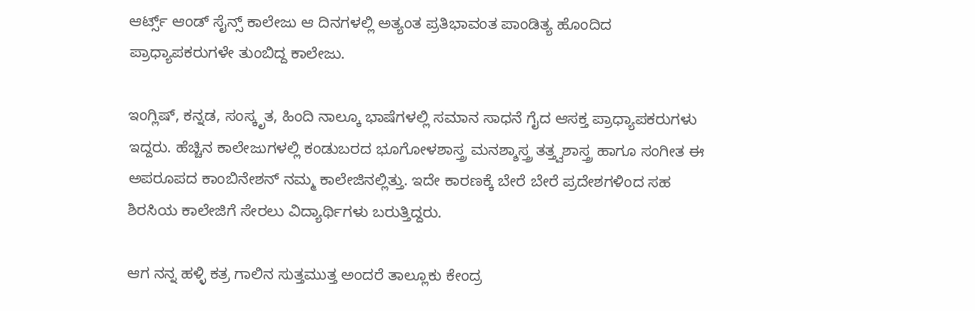ಆರ್ಟ್ಸ್ ಆಂಡ್ ಸೈನ್ಸ್ ಕಾಲೇಜು ಆ ದಿನಗಳಲ್ಲಿ ಅತ್ಯಂತ ಪ್ರತಿಭಾವಂತ ಪಾಂಡಿತ್ಯ ಹೊಂದಿದ ಪ್ರಾಧ್ಯಾಪಕರುಗಳೇ ತುಂಬಿದ್ದ ಕಾಲೇಜು.

ಇಂಗ್ಲಿಷ್, ಕನ್ನಡ, ಸಂಸ್ಕೃತ, ಹಿಂದಿ ನಾಲ್ಕೂ ಭಾಷೆಗಳಲ್ಲಿ ಸಮಾನ ಸಾಧನೆ ಗೈದ ಆಸಕ್ತ ಪ್ರಾಧ್ಯಾಪಕರುಗಳು ಇದ್ದರು. ಹೆಚ್ಚಿನ ಕಾಲೇಜುಗಳಲ್ಲಿ ಕಂಡುಬರದ ಭೂಗೋಳಶಾಸ್ತ್ರ ಮನಶ್ಶಾಸ್ತ್ರ ತತ್ತ್ವಶಾಸ್ತ್ರ ಹಾಗೂ ಸಂಗೀತ ಈ ಅಪರೂಪದ ಕಾಂಬಿನೇಶನ್ ನಮ್ಮ ಕಾಲೇಜಿನಲ್ಲಿತ್ತು. ಇದೇ ಕಾರಣಕ್ಕೆ ಬೇರೆ ಬೇರೆ ಪ್ರದೇಶಗಳಿಂದ ಸಹ ಶಿರಸಿಯ ಕಾಲೇಜಿಗೆ ಸೇರಲು ವಿದ್ಯಾರ್ಥಿಗಳು ಬರುತ್ತಿದ್ದರು.

ಆಗ ನನ್ನ ಹಳ್ಳಿ ಕತ್ರ ಗಾಲಿನ ಸುತ್ತಮುತ್ತ ಅಂದರೆ ತಾಲ್ಲೂಕು ಕೇಂದ್ರ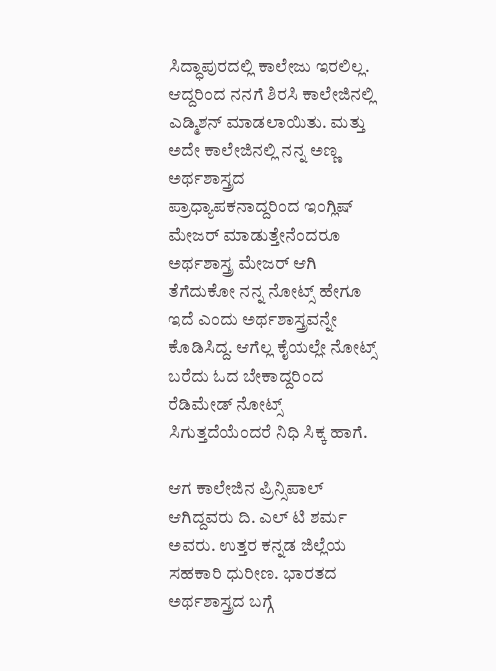ಸಿದ್ಧಾಪುರದಲ್ಲಿ ಕಾಲೇಜು ಇರಲಿಲ್ಲ. ಆದ್ದರಿಂದ ನನಗೆ ಶಿರಸಿ ಕಾಲೇಜಿನಲ್ಲಿ ಎಡ್ಮಿಶನ್ ಮಾಡಲಾಯಿತು. ಮತ್ತು ಅದೇ ಕಾಲೇಜಿನಲ್ಲಿ ನನ್ನ ಅಣ್ಣ ಅರ್ಥಶಾಸ್ತ್ರದ ಪ್ರಾಧ್ಯಾಪಕನಾದ್ದರಿಂದ ಇಂಗ್ಲಿಷ್ ಮೇಜರ್ ಮಾಡುತ್ತೇನೆಂದರೂ ಅರ್ಥಶಾಸ್ತ್ರ ಮೇಜರ್ ಆಗಿ ತೆಗೆದುಕೋ ನನ್ನ ನೋಟ್ಸ್ ಹೇಗೂ ಇದೆ ಎಂದು ಅರ್ಥಶಾಸ್ತ್ರವನ್ನೇ ಕೊಡಿಸಿದ್ದ. ಆಗೆಲ್ಲ ಕೈಯಲ್ಲೇ ನೋಟ್ಸ್ ಬರೆದು ಓದ ಬೇಕಾದ್ದರಿಂದ ರೆಡಿಮೇಡ್ ನೋಟ್ಸ್ ಸಿಗುತ್ತದೆಯೆಂದರೆ ನಿಧಿ ಸಿಕ್ಕ ಹಾಗೆ.

ಆಗ ಕಾಲೇಜಿನ ಪ್ರಿನ್ಸಿಪಾಲ್ ಆಗಿದ್ದವರು ದಿ. ಎಲ್ ಟಿ ಶರ್ಮ ಅವರು. ಉತ್ತರ ಕನ್ನಡ ಜಿಲ್ಲೆಯ ಸಹಕಾರಿ ಧುರೀಣ. ಭಾರತದ ಅರ್ಥಶಾಸ್ತ್ರದ ಬಗ್ಗೆ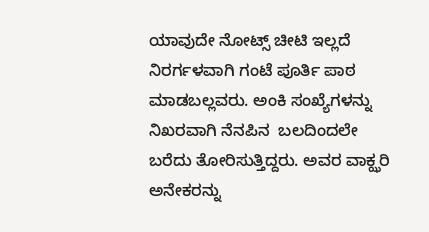ಯಾವುದೇ ನೋಟ್ಸ್ ಚೀಟಿ ಇಲ್ಲದೆ ನಿರರ್ಗಳವಾಗಿ ಗಂಟೆ ಪೂರ್ತಿ ಪಾಠ ಮಾಡಬಲ್ಲವರು. ಅಂಕಿ ಸಂಖ್ಯೆಗಳನ್ನು ನಿಖರವಾಗಿ ನೆನಪಿನ  ಬಲದಿಂದಲೇ ಬರೆದು ತೋರಿಸುತ್ತಿದ್ದರು. ಅವರ ವಾಕ್ಝರಿ ಅನೇಕರನ್ನು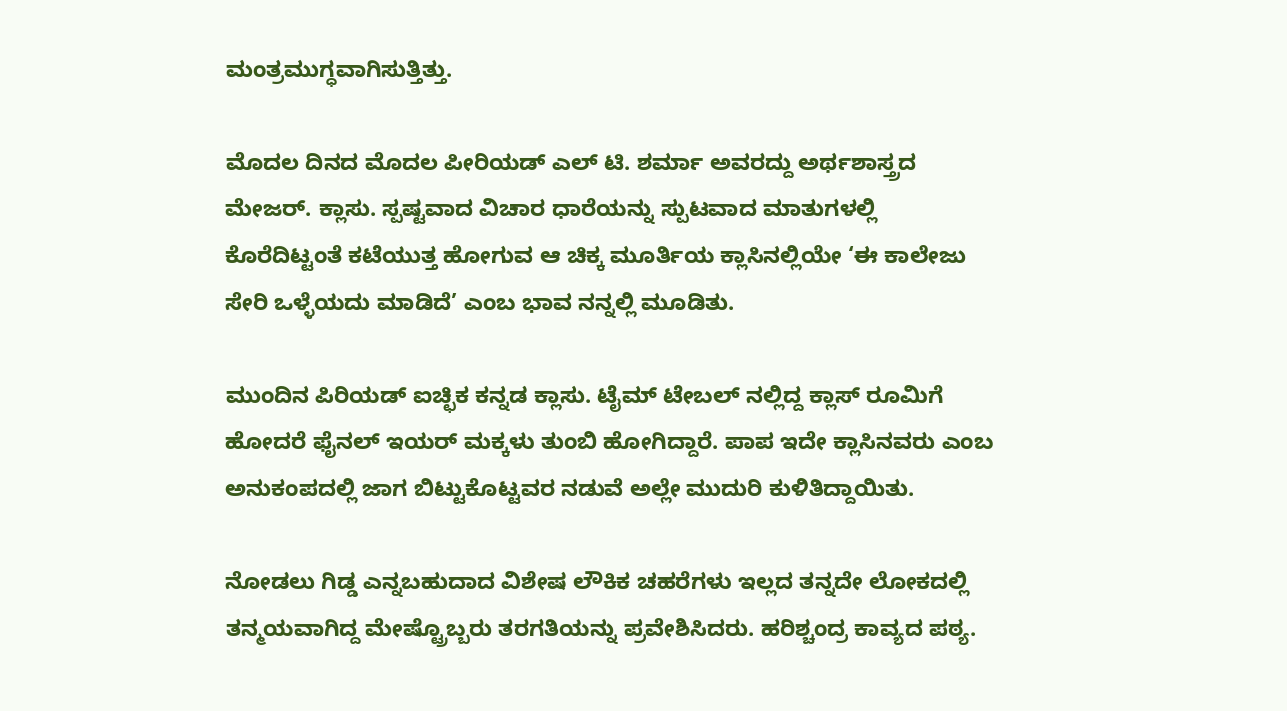ಮಂತ್ರಮುಗ್ಧವಾಗಿಸುತ್ತಿತ್ತು.

ಮೊದಲ ದಿನದ ಮೊದಲ ಪೀರಿಯಡ್ ಎಲ್ ಟಿ. ಶರ್ಮಾ ಅವರದ್ದು ಅರ್ಥಶಾಸ್ತ್ರದ ಮೇಜರ್. ಕ್ಲಾಸು. ಸ್ಪಷ್ಟವಾದ ವಿಚಾರ ಧಾರೆಯನ್ನು ಸ್ಪುಟವಾದ ಮಾತುಗಳಲ್ಲಿ ಕೊರೆದಿಟ್ಟಂತೆ ಕಟೆಯುತ್ತ ಹೋಗುವ ಆ ಚಿಕ್ಕ ಮೂರ್ತಿಯ ಕ್ಲಾಸಿನಲ್ಲಿಯೇ ‘ಈ ಕಾಲೇಜು ಸೇರಿ ಒಳ್ಳೆಯದು ಮಾಡಿದೆ’ ಎಂಬ ಭಾವ ನನ್ನಲ್ಲಿ ಮೂಡಿತು.

ಮುಂದಿನ ಪಿರಿಯಡ್ ಐಚ್ಛಿಕ ಕನ್ನಡ ಕ್ಲಾಸು. ಟೈಮ್ ಟೇಬಲ್ ನಲ್ಲಿದ್ದ ಕ್ಲಾಸ್ ರೂಮಿಗೆ ಹೋದರೆ ಫೈನಲ್ ಇಯರ್ ಮಕ್ಕಳು ತುಂಬಿ ಹೋಗಿದ್ದಾರೆ. ಪಾಪ ಇದೇ ಕ್ಲಾಸಿನವರು ಎಂಬ ಅನುಕಂಪದಲ್ಲಿ ಜಾಗ ಬಿಟ್ಟುಕೊಟ್ಟವರ ನಡುವೆ ಅಲ್ಲೇ ಮುದುರಿ ಕುಳಿತಿದ್ದಾಯಿತು.

ನೋಡಲು ಗಿಡ್ಡ ಎನ್ನಬಹುದಾದ ವಿಶೇಷ ಲೌಕಿಕ ಚಹರೆಗಳು ಇಲ್ಲದ ತನ್ನದೇ ಲೋಕದಲ್ಲಿ ತನ್ಮಯವಾಗಿದ್ದ ಮೇಷ್ಟ್ರೊಬ್ಬರು ತರಗತಿಯನ್ನು ಪ್ರವೇಶಿಸಿದರು. ಹರಿಶ್ಚಂದ್ರ ಕಾವ್ಯದ ಪಠ್ಯ.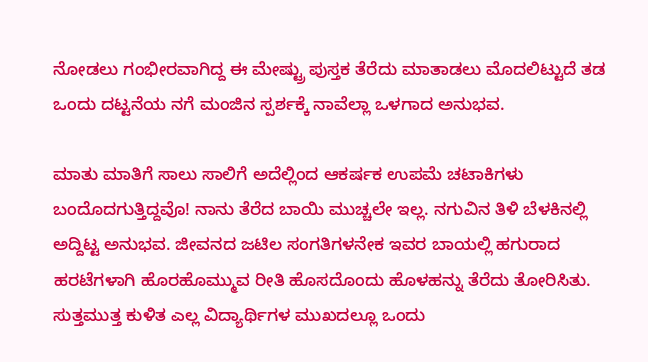ನೋಡಲು ಗಂಭೀರವಾಗಿದ್ದ ಈ ಮೇಷ್ಟ್ರು ಪುಸ್ತಕ ತೆರೆದು ಮಾತಾಡಲು ಮೊದಲಿಟ್ಟುದೆ ತಡ ಒಂದು ದಟ್ಟನೆಯ ನಗೆ ಮಂಜಿನ ಸ್ಪರ್ಶಕ್ಕೆ ನಾವೆಲ್ಲಾ ಒಳಗಾದ ಅನುಭವ.

ಮಾತು ಮಾತಿಗೆ ಸಾಲು ಸಾಲಿಗೆ ಅದೆಲ್ಲಿಂದ ಆಕರ್ಷಕ ಉಪಮೆ ಚಟಾಕಿಗಳು ಬಂದೊದಗುತ್ತಿದ್ದವೊ! ನಾನು ತೆರೆದ ಬಾಯಿ ಮುಚ್ಚಲೇ ಇಲ್ಲ. ನಗುವಿನ ತಿಳಿ ಬೆಳಕಿನಲ್ಲಿ ಅದ್ದಿಟ್ಟ ಅನುಭವ. ಜೀವನದ ಜಟಿಲ ಸಂಗತಿಗಳನೇಕ ಇವರ ಬಾಯಲ್ಲಿ ಹಗುರಾದ ಹರಟೆಗಳಾಗಿ ಹೊರಹೊಮ್ಮುವ ರೀತಿ ಹೊಸದೊಂದು ಹೊಳಹನ್ನು ತೆರೆದು ತೋರಿಸಿತು. ಸುತ್ತಮುತ್ತ ಕುಳಿತ ಎಲ್ಲ ವಿದ್ಯಾರ್ಥಿಗಳ ಮುಖದಲ್ಲೂ ಒಂದು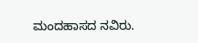ಮಂದಹಾಸದ ನವಿರು.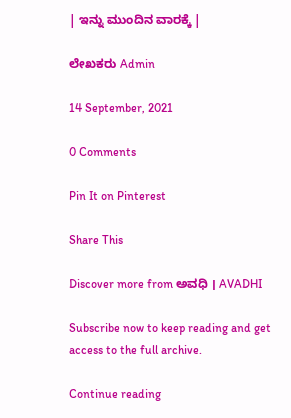| ಇನ್ನು ಮುಂದಿನ ವಾರಕ್ಕೆ |

ಲೇಖಕರು Admin

14 September, 2021

0 Comments

Pin It on Pinterest

Share This

Discover more from ಅವಧಿ । AVADHI

Subscribe now to keep reading and get access to the full archive.

Continue reading